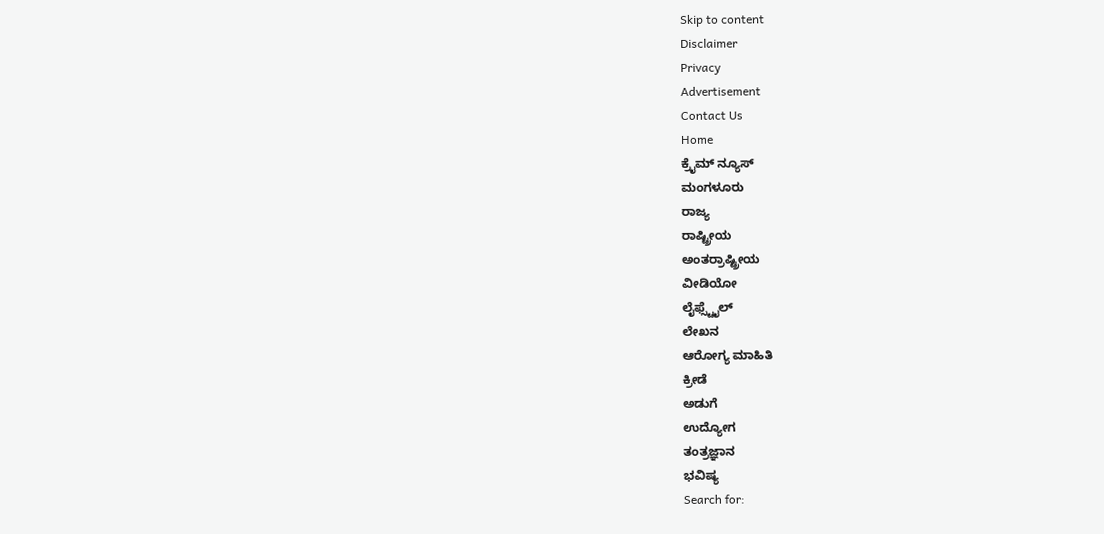Skip to content
Disclaimer
Privacy
Advertisement
Contact Us
Home
ಕ್ರೈಮ್ ನ್ಯೂಸ್
ಮಂಗಳೂರು
ರಾಜ್ಯ
ರಾಷ್ಟ್ರೀಯ
ಅಂತರ್ರಾಷ್ಟ್ರೀಯ
ವೀಡಿಯೋ
ಲೈಫ್ಸ್ಟೈಲ್
ಲೇಖನ
ಆರೋಗ್ಯ ಮಾಹಿತಿ
ಕ್ರೀಡೆ
ಅಡುಗೆ
ಉದ್ಯೋಗ
ತಂತ್ರಜ್ಞಾನ
ಭವಿಷ್ಯ
Search for: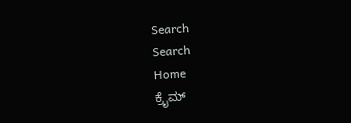Search
Search
Home
ಕ್ರೈಮ್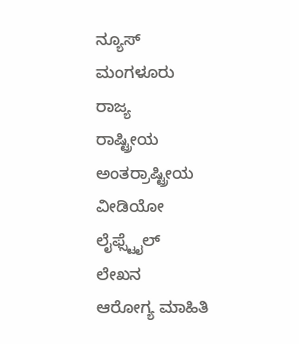ನ್ಯೂಸ್
ಮಂಗಳೂರು
ರಾಜ್ಯ
ರಾಷ್ಟ್ರೀಯ
ಅಂತರ್ರಾಷ್ಟ್ರೀಯ
ವೀಡಿಯೋ
ಲೈಫ್ಸ್ಟೈಲ್
ಲೇಖನ
ಆರೋಗ್ಯ ಮಾಹಿತಿ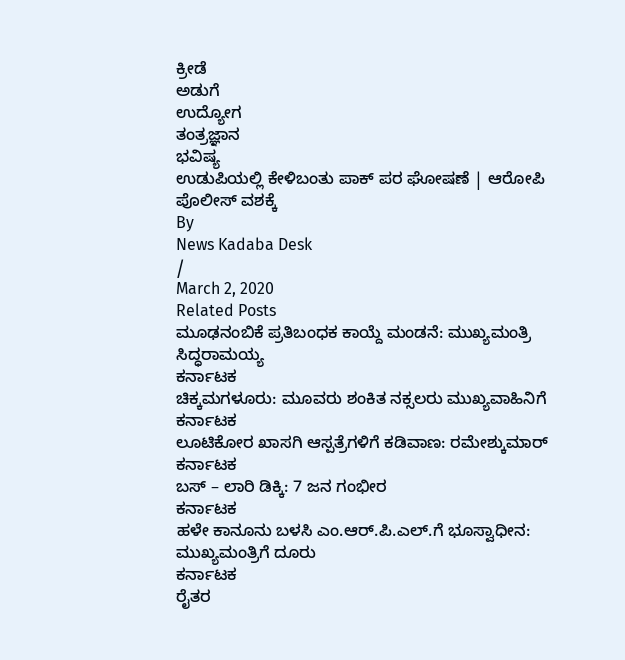ಕ್ರೀಡೆ
ಅಡುಗೆ
ಉದ್ಯೋಗ
ತಂತ್ರಜ್ಞಾನ
ಭವಿಷ್ಯ
ಉಡುಪಿಯಲ್ಲಿ ಕೇಳಿಬಂತು ಪಾಕ್ ಪರ ಘೋಷಣೆ | ಆರೋಪಿ ಪೊಲೀಸ್ ವಶಕ್ಕೆ
By
News Kadaba Desk
/
March 2, 2020
Related Posts
ಮೂಢನಂಬಿಕೆ ಪ್ರತಿಬಂಧಕ ಕಾಯ್ದೆ ಮಂಡನೆ: ಮುಖ್ಯಮಂತ್ರಿ ಸಿದ್ಧರಾಮಯ್ಯ
ಕರ್ನಾಟಕ
ಚಿಕ್ಕಮಗಳೂರು: ಮೂವರು ಶಂಕಿತ ನಕ್ಸಲರು ಮುಖ್ಯವಾಹಿನಿಗೆ
ಕರ್ನಾಟಕ
ಲೂಟಿಕೋರ ಖಾಸಗಿ ಆಸ್ಪತ್ರೆಗಳಿಗೆ ಕಡಿವಾಣ: ರಮೇಶ್ಕುಮಾರ್
ಕರ್ನಾಟಕ
ಬಸ್ – ಲಾರಿ ಡಿಕ್ಕಿ: 7 ಜನ ಗಂಭೀರ
ಕರ್ನಾಟಕ
ಹಳೇ ಕಾನೂನು ಬಳಸಿ ಎಂ.ಆರ್.ಪಿ.ಎಲ್.ಗೆ ಭೂಸ್ವಾಧೀನ: ಮುಖ್ಯಮಂತ್ರಿಗೆ ದೂರು
ಕರ್ನಾಟಕ
ರೈತರ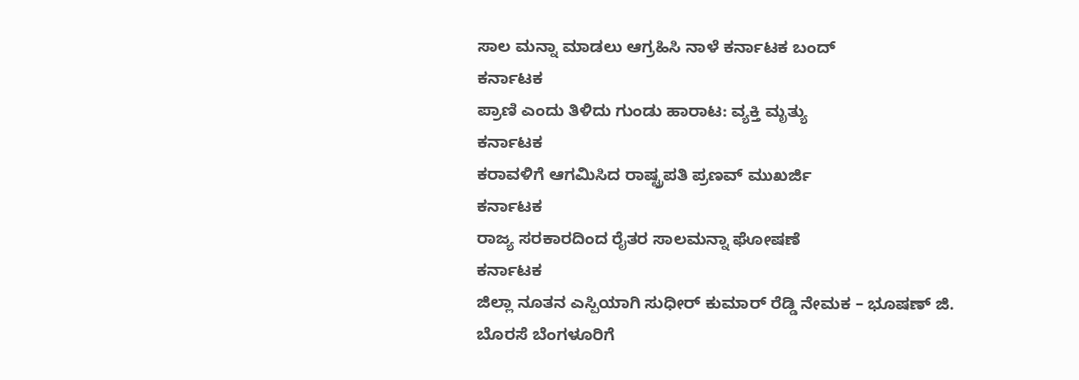ಸಾಲ ಮನ್ನಾ ಮಾಡಲು ಆಗ್ರಹಿಸಿ ನಾಳೆ ಕರ್ನಾಟಕ ಬಂದ್
ಕರ್ನಾಟಕ
ಪ್ರಾಣಿ ಎಂದು ತಿಳಿದು ಗುಂಡು ಹಾರಾಟ: ವ್ಯಕ್ತಿ ಮೃತ್ಯು
ಕರ್ನಾಟಕ
ಕರಾವಳಿಗೆ ಆಗಮಿಸಿದ ರಾಷ್ಟ್ರಪತಿ ಪ್ರಣವ್ ಮುಖರ್ಜಿ
ಕರ್ನಾಟಕ
ರಾಜ್ಯ ಸರಕಾರದಿಂದ ರೈತರ ಸಾಲಮನ್ನಾ ಘೋಷಣೆ
ಕರ್ನಾಟಕ
ಜಿಲ್ಲಾ ನೂತನ ಎಸ್ಪಿಯಾಗಿ ಸುಧೀರ್ ಕುಮಾರ್ ರೆಡ್ಡಿ ನೇಮಕ – ಭೂಷಣ್ ಜಿ. ಬೊರಸೆ ಬೆಂಗಳೂರಿಗೆ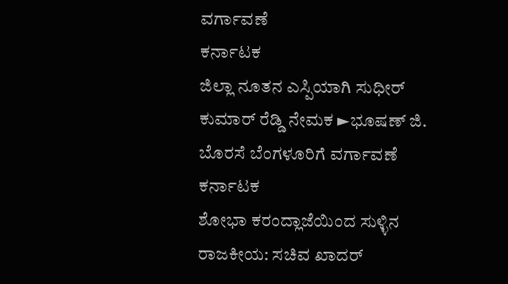ವರ್ಗಾವಣೆ
ಕರ್ನಾಟಕ
ಜಿಲ್ಲಾ ನೂತನ ಎಸ್ಪಿಯಾಗಿ ಸುಧೀರ್ ಕುಮಾರ್ ರೆಡ್ಡಿ ನೇಮಕ ►ಭೂಷಣ್ ಜಿ. ಬೊರಸೆ ಬೆಂಗಳೂರಿಗೆ ವರ್ಗಾವಣೆ
ಕರ್ನಾಟಕ
ಶೋಭಾ ಕರಂದ್ಲಾಜೆಯಿಂದ ಸುಳ್ಳಿನ ರಾಜಕೀಯ: ಸಚಿವ ಖಾದರ್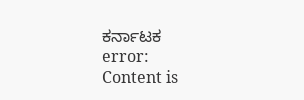ಕರ್ನಾಟಕ
error:
Content is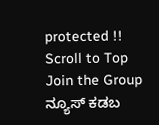protected !!
Scroll to Top
Join the Group
ನ್ಯೂಸ್ ಕಡಬ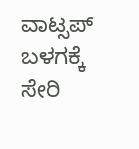ವಾಟ್ಸಪ್ ಬಳಗಕ್ಕೆ ಸೇರಿ